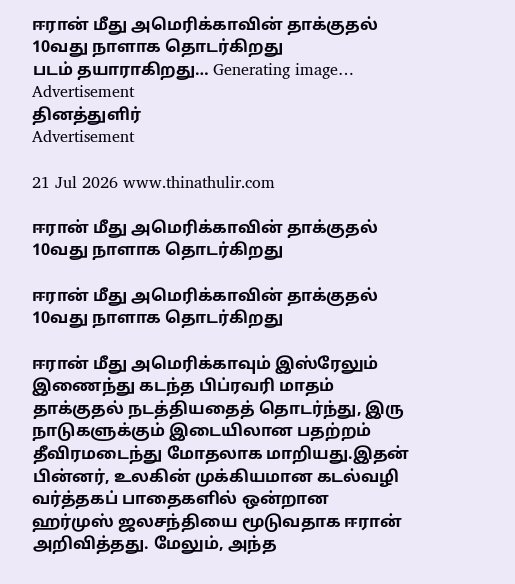ஈரான் மீது அமெரிக்காவின் தாக்குதல் 10வது நாளாக தொடர்கிறது
படம் தயாராகிறது… Generating image…
Advertisement
தினத்துளிர்
Advertisement

21 Jul 2026 www.thinathulir.com

ஈரான் மீது அமெரிக்காவின் தாக்குதல் 10வது நாளாக தொடர்கிறது

ஈரான் மீது அமெரிக்காவின் தாக்குதல் 10வது நாளாக தொடர்கிறது

ஈரான் மீது அமெரிக்காவும் இஸ்ரேலும் இணைந்து கடந்த பிப்ரவரி மாதம் தாக்குதல் நடத்தியதைத் தொடர்ந்து, இரு நாடுகளுக்கும் இடையிலான பதற்றம் தீவிரமடைந்து மோதலாக மாறியது.இதன் பின்னர், உலகின் முக்கியமான கடல்வழி வர்த்தகப் பாதைகளில் ஒன்றான ஹர்முஸ் ஜலசந்தியை மூடுவதாக ஈரான் அறிவித்தது. மேலும், அந்த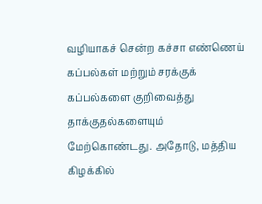வழியாகச் சென்ற கச்சா எண்ணெய் கப்பல்கள் மற்றும் சரக்குக் கப்பல்களை குறிவைத்து தாக்குதல்களையும் மேற்கொண்டது. அதோடு, மத்திய கிழக்கில்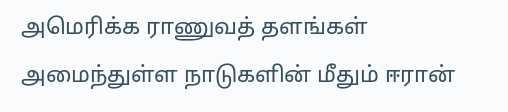அமெரிக்க ராணுவத் தளங்கள் அமைந்துள்ள நாடுகளின் மீதும் ஈரான்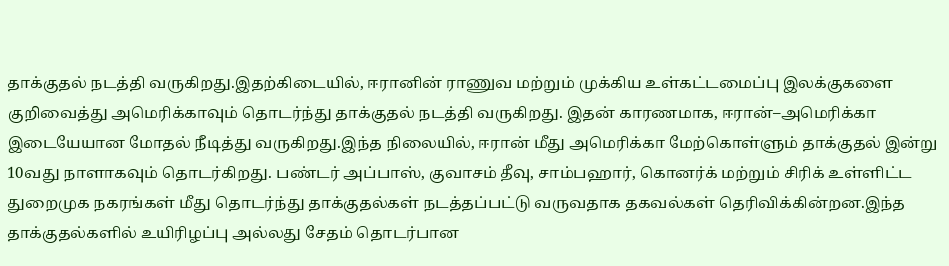தாக்குதல் நடத்தி வருகிறது.இதற்கிடையில், ஈரானின் ராணுவ மற்றும் முக்கிய உள்கட்டமைப்பு இலக்குகளை குறிவைத்து அமெரிக்காவும் தொடர்ந்து தாக்குதல் நடத்தி வருகிறது. இதன் காரணமாக, ஈரான்–அமெரிக்கா இடையேயான மோதல் நீடித்து வருகிறது.இந்த நிலையில், ஈரான் மீது அமெரிக்கா மேற்கொள்ளும் தாக்குதல் இன்று 10வது நாளாகவும் தொடர்கிறது. பண்டர் அப்பாஸ், குவாசம் தீவு, சாம்பஹார், கொனர்க் மற்றும் சிரிக் உள்ளிட்ட துறைமுக நகரங்கள் மீது தொடர்ந்து தாக்குதல்கள் நடத்தப்பட்டு வருவதாக தகவல்கள் தெரிவிக்கின்றன.இந்த தாக்குதல்களில் உயிரிழப்பு அல்லது சேதம் தொடர்பான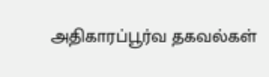அதிகாரப்பூர்வ தகவல்கள்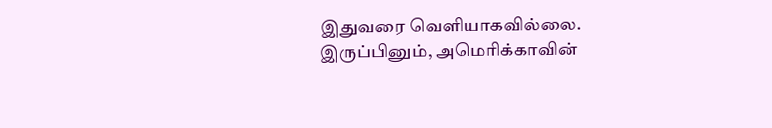இதுவரை வெளியாகவில்லை. இருப்பினும், அமெரிக்காவின்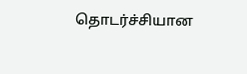தொடர்ச்சியான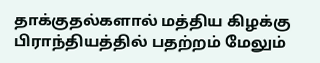தாக்குதல்களால் மத்திய கிழக்கு பிராந்தியத்தில் பதற்றம் மேலும்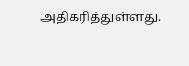அதிகரித்துள்ளது.